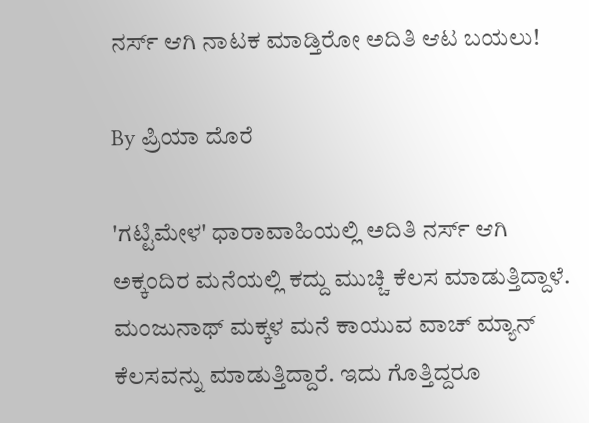ನರ್ಸ್ ಆಗಿ ನಾಟಕ ಮಾಡ್ತಿರೋ ಅದಿತಿ ಆಟ ಬಯಲು!

By ಪ್ರಿಯಾ ದೊರೆ

'ಗಟ್ಟಿಮೇಳ' ಧಾರಾವಾಹಿಯಲ್ಲಿ ಅದಿತಿ ನರ್ಸ್‌ ಆಗಿ ಅಕ್ಕಂದಿರ ಮನೆಯಲ್ಲಿ ಕದ್ದು ಮುಚ್ಚಿ ಕೆಲಸ ಮಾಡುತ್ತಿದ್ದಾಳೆ. ಮಂಜುನಾಥ್‌ ಮಕ್ಕಳ ಮನೆ ಕಾಯುವ ವಾಚ್ ಮ್ಯಾನ್‌ ಕೆಲಸವನ್ನು ಮಾಡುತ್ತಿದ್ದಾರೆ. ಇದು ಗೊತ್ತಿದ್ದರೂ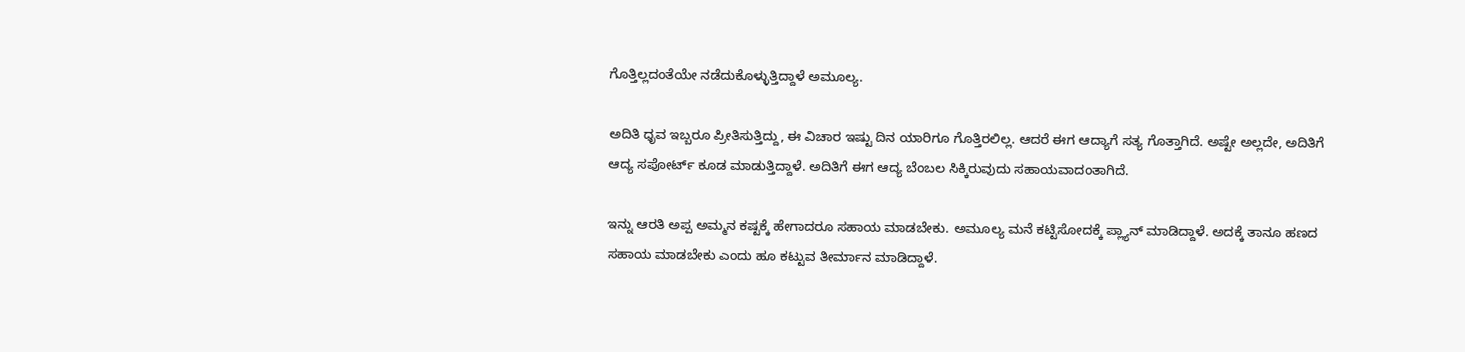ಗೊತ್ತಿಲ್ಲದಂತೆಯೇ ನಡೆದುಕೊಳ್ಳುತ್ತಿದ್ದಾಳೆ ಅಮೂಲ್ಯ.

ಅದಿತಿ ಧೃವ ಇಬ್ಬರೂ ಪ್ರೀತಿಸುತ್ತಿದ್ದು, ಈ ವಿಚಾರ ಇಷ್ಟು ದಿನ ಯಾರಿಗೂ ಗೊತ್ತಿರಲಿಲ್ಲ. ಆದರೆ ಈಗ ಆದ್ಯಾಗೆ ಸತ್ಯ ಗೊತ್ತಾಗಿದೆ. ಅಷ್ಟೇ ಅಲ್ಲದೇ, ಅದಿತಿಗೆ ಆದ್ಯ ಸಪೋರ್ಟ್ ಕೂಡ ಮಾಡುತ್ತಿದ್ದಾಳೆ. ಅದಿತಿಗೆ ಈಗ ಆದ್ಯ ಬೆಂಬಲ ಸಿಕ್ಕಿರುವುದು ಸಹಾಯವಾದಂತಾಗಿದೆ.

ಇನ್ನು ಆರತಿ ಅಪ್ಪ ಅಮ್ಮನ ಕಷ್ಟಕ್ಕೆ ಹೇಗಾದರೂ ಸಹಾಯ ಮಾಡಬೇಕು. ಅಮೂಲ್ಯ ಮನೆ ಕಟ್ಟಿಸೋದಕ್ಕೆ ಪ್ಲ್ಯಾನ್ ಮಾಡಿದ್ದಾಳೆ. ಅದಕ್ಕೆ ತಾನೂ ಹಣದ ಸಹಾಯ ಮಾಡಬೇಕು ಎಂದು ಹೂ ಕಟ್ಟುವ ತೀರ್ಮಾನ ಮಾಡಿದ್ದಾಳೆ.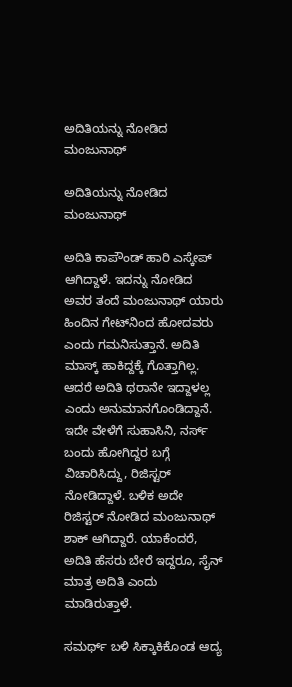ಅದಿತಿಯನ್ನು ನೋಡಿದ ಮಂಜುನಾಥ್‌

ಅದಿತಿಯನ್ನು ನೋಡಿದ ಮಂಜುನಾಥ್‌

ಅದಿತಿ ಕಾಪೌಂಡ್ ಹಾರಿ ಎಸ್ಕೇಪ್‌ ಆಗಿದ್ದಾಳೆ. ಇದನ್ನು ನೋಡಿದ ಅವರ ತಂದೆ ಮಂಜುನಾಥ್‌ ಯಾರು ಹಿಂದಿನ ಗೇಟ್‌ನಿಂದ ಹೋದವರು ಎಂದು ಗಮನಿಸುತ್ತಾನೆ. ಅದಿತಿ ಮಾಸ್ಕ್ ಹಾಕಿದ್ದಕ್ಕೆ ಗೊತ್ತಾಗಿಲ್ಲ. ಆದರೆ ಅದಿತಿ ಥರಾನೇ ಇದ್ದಾಳಲ್ಲ ಎಂದು ಅನುಮಾನಗೊಂಡಿದ್ದಾನೆ. ಇದೇ ವೇಳೆಗೆ ಸುಹಾಸಿನಿ, ನರ್ಸ್‌ ಬಂದು ಹೋಗಿದ್ದರ ಬಗ್ಗೆ ವಿಚಾರಿಸಿದ್ದು, ರಿಜಿಸ್ಟರ್‌ ನೋಡಿದ್ದಾಳೆ. ಬಳಿಕ ಅದೇ ರಿಜಿಸ್ಟರ್‌ ನೋಡಿದ ಮಂಜುನಾಥ್‌ ಶಾಕ್‌ ಆಗಿದ್ದಾರೆ. ಯಾಕೆಂದರೆ, ಅದಿತಿ ಹೆಸರು ಬೇರೆ ಇದ್ದರೂ, ಸೈನ್‌ ಮಾತ್ರ ಅದಿತಿ ಎಂದು ಮಾಡಿರುತ್ತಾಳೆ.

ಸಮರ್ಥ್ ಬಳಿ ಸಿಕ್ಕಾಕಿಕೊಂಡ ಆದ್ಯ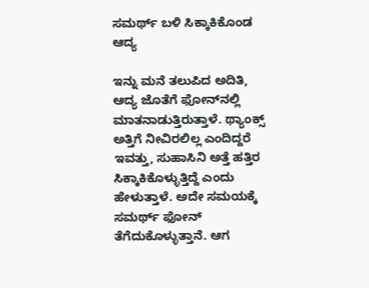ಸಮರ್ಥ್ ಬಳಿ ಸಿಕ್ಕಾಕಿಕೊಂಡ ಆದ್ಯ

ಇನ್ನು ಮನೆ ತಲುಪಿದ ಅದಿತಿ, ಆದ್ಯ ಜೊತೆಗೆ ಫೋನ್‌ನಲ್ಲಿ ಮಾತನಾಡುತ್ತಿರುತ್ತಾಳೆ. ಥ್ಯಾಂಕ್ಸ್ ಅತ್ತಿಗೆ ನೀವಿರಲಿಲ್ಲ ಎಂದಿದ್ದರೆ ಇವತ್ತು, ಸುಹಾಸಿನಿ ಅತ್ತೆ ಹತ್ತಿರ ಸಿಕ್ಕಾಕಿಕೊಳ್ಳುತ್ತಿದ್ದೆ ಎಂದು ಹೇಳುತ್ತಾಳೆ. ಅದೇ ಸಮಯಕ್ಕೆ ಸಮರ್ಥ್ ಫೋನ್‌ ತೆಗೆದುಕೊಳ್ಳುತ್ತಾನೆ. ಆಗ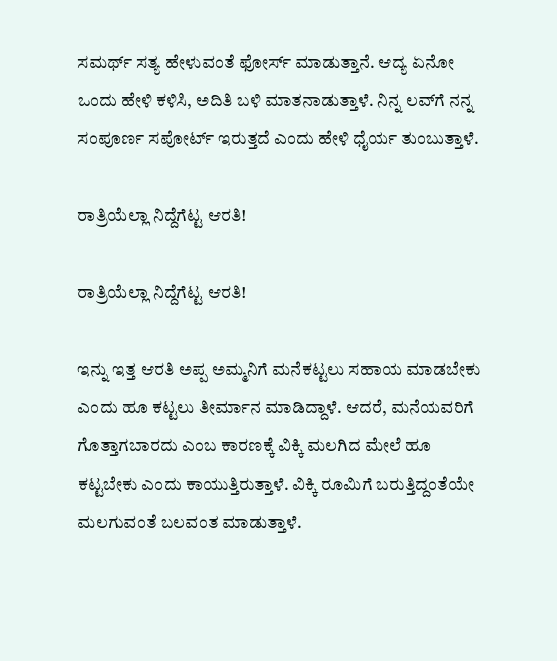ಸಮರ್ಥ್ ಸತ್ಯ ಹೇಳುವಂತೆ ಫೋರ್ಸ್‌ ಮಾಡುತ್ತಾನೆ. ಆದ್ಯ ಏನೋ ಒಂದು ಹೇಳಿ ಕಳಿಸಿ, ಅದಿತಿ ಬಳಿ ಮಾತನಾಡುತ್ತಾಳೆ. ನಿನ್ನ ಲವ್‌ಗೆ ನನ್ನ ಸಂಪೂರ್ಣ ಸಪೋರ್ಟ್ ಇರುತ್ತದೆ ಎಂದು ಹೇಳಿ ಧೈರ್ಯ ತುಂಬುತ್ತಾಳೆ.

ರಾತ್ರಿಯೆಲ್ಲಾ ನಿದ್ದೆಗೆಟ್ಟ ಆರತಿ!

ರಾತ್ರಿಯೆಲ್ಲಾ ನಿದ್ದೆಗೆಟ್ಟ ಆರತಿ!

ಇನ್ನು ಇತ್ತ ಆರತಿ ಅಪ್ಪ ಅಮ್ಮನಿಗೆ ಮನೆಕಟ್ಟಲು ಸಹಾಯ ಮಾಡಬೇಕು ಎಂದು ಹೂ ಕಟ್ಟಲು ತೀರ್ಮಾನ ಮಾಡಿದ್ದಾಳೆ. ಆದರೆ, ಮನೆಯವರಿಗೆ ಗೊತ್ತಾಗಬಾರದು ಎಂಬ ಕಾರಣಕ್ಕೆ ವಿಕ್ಕಿ ಮಲಗಿದ ಮೇಲೆ ಹೂ ಕಟ್ಟಬೇಕು ಎಂದು ಕಾಯುತ್ತಿರುತ್ತಾಳೆ. ವಿಕ್ಕಿ ರೂಮಿಗೆ ಬರುತ್ತಿದ್ದಂತೆಯೇ ಮಲಗುವಂತೆ ಬಲವಂತ ಮಾಡುತ್ತಾಳೆ.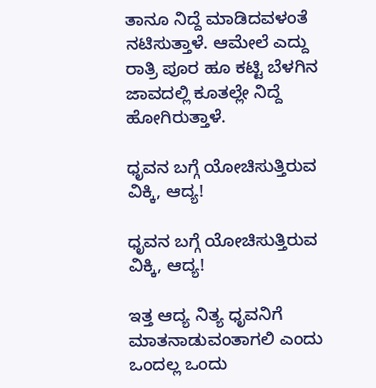ತಾನೂ ನಿದ್ದೆ ಮಾಡಿದವಳಂತೆ ನಟಿಸುತ್ತಾಳೆ. ಆಮೇಲೆ ಎದ್ದು ರಾತ್ರಿ ಪೂರ ಹೂ ಕಟ್ಟಿ ಬೆಳಗಿನ ಜಾವದಲ್ಲಿ ಕೂತಲ್ಲೇ ನಿದ್ದೆ ಹೋಗಿರುತ್ತಾಳೆ.

ಧೃವನ ಬಗ್ಗೆ ಯೋಚಿಸುತ್ತಿರುವ ವಿಕ್ಕಿ, ಆದ್ಯ!

ಧೃವನ ಬಗ್ಗೆ ಯೋಚಿಸುತ್ತಿರುವ ವಿಕ್ಕಿ, ಆದ್ಯ!

ಇತ್ತ ಆದ್ಯ ನಿತ್ಯ ಧೃವನಿಗೆ ಮಾತನಾಡುವಂತಾಗಲಿ ಎಂದು ಒಂದಲ್ಲ ಒಂದು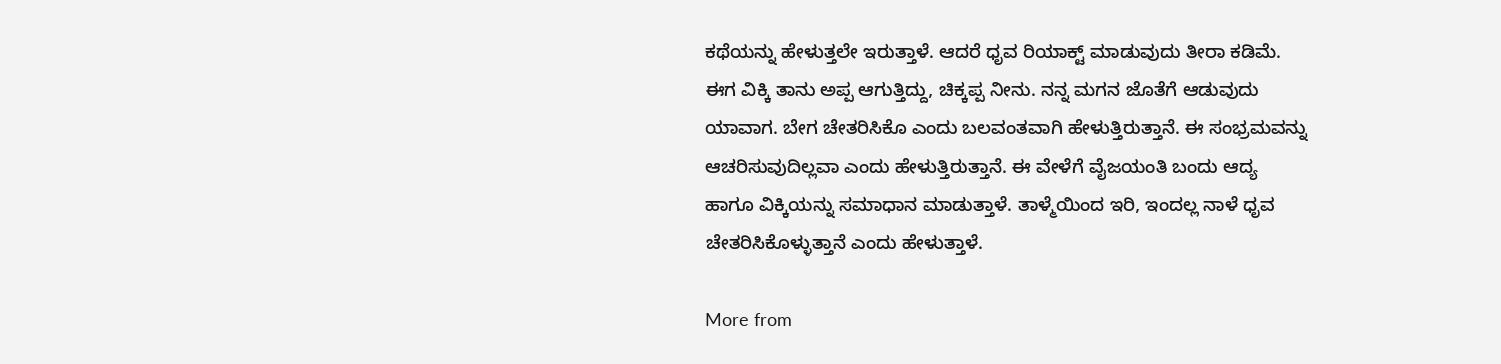ಕಥೆಯನ್ನು ಹೇಳುತ್ತಲೇ ಇರುತ್ತಾಳೆ. ಆದರೆ ಧೃವ ರಿಯಾಕ್ಟ್ ಮಾಡುವುದು ತೀರಾ ಕಡಿಮೆ. ಈಗ ವಿಕ್ಕಿ ತಾನು ಅಪ್ಪ ಆಗುತ್ತಿದ್ದು, ಚಿಕ್ಕಪ್ಪ ನೀನು. ನನ್ನ ಮಗನ ಜೊತೆಗೆ ಆಡುವುದು ಯಾವಾಗ. ಬೇಗ ಚೇತರಿಸಿಕೊ ಎಂದು ಬಲವಂತವಾಗಿ ಹೇಳುತ್ತಿರುತ್ತಾನೆ. ಈ ಸಂಭ್ರಮವನ್ನು ಆಚರಿಸುವುದಿಲ್ಲವಾ ಎಂದು ಹೇಳುತ್ತಿರುತ್ತಾನೆ. ಈ ವೇಳೆಗೆ ವೈಜಯಂತಿ ಬಂದು ಆದ್ಯ ಹಾಗೂ ವಿಕ್ಕಿಯನ್ನು ಸಮಾಧಾನ ಮಾಡುತ್ತಾಳೆ. ತಾಳ್ಮೆಯಿಂದ ಇರಿ, ಇಂದಲ್ಲ ನಾಳೆ ಧೃವ ಚೇತರಿಸಿಕೊಳ್ಳುತ್ತಾನೆ ಎಂದು ಹೇಳುತ್ತಾಳೆ.

More from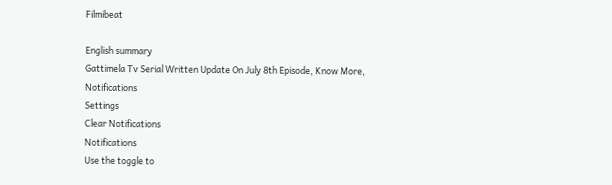Filmibeat

English summary
Gattimela Tv Serial Written Update On July 8th Episode, Know More,
Notifications
Settings
Clear Notifications
Notifications
Use the toggle to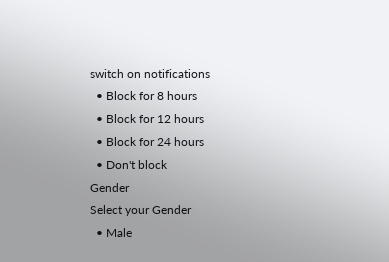switch on notifications
  • Block for 8 hours
  • Block for 12 hours
  • Block for 24 hours
  • Don't block
Gender
Select your Gender
  • Male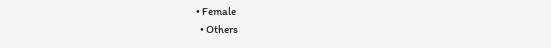• Female
  • Others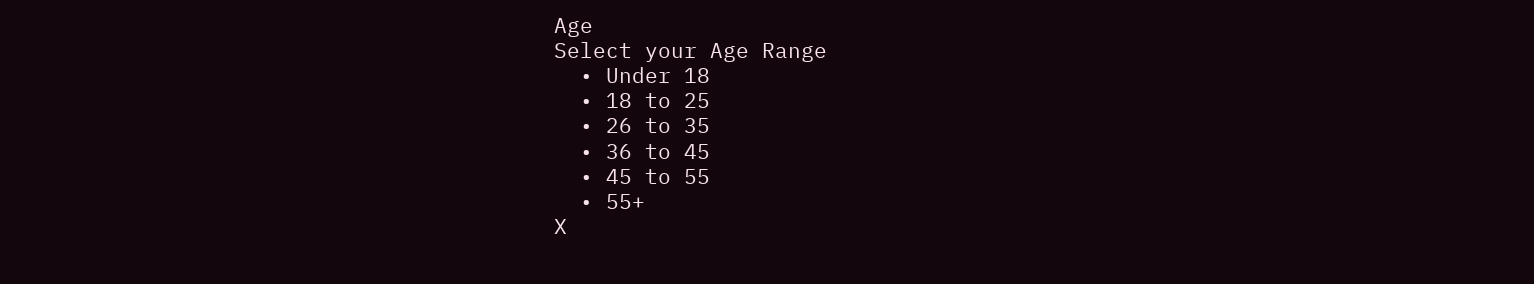Age
Select your Age Range
  • Under 18
  • 18 to 25
  • 26 to 35
  • 36 to 45
  • 45 to 55
  • 55+
X